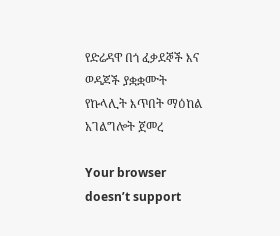የድሬዳዋ በጎ ፈቃደኞች እና ወዳጆች ያቋቋሙት የኩላሊት እጥበት ማዕከል አገልግሎት ጀመረ

Your browser doesn’t support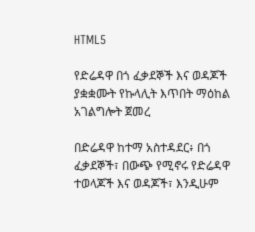HTML5

የድሬዳዋ በጎ ፈቃደኞች እና ወዳጆች ያቋቋሙት የኩላሊት እጥበት ማዕከል አገልግሎት ጀመረ

በድሬዳዋ ከተማ አስተዳደር፥ በጎ ፈቃደኞች፣ በውጭ የሚኖሩ የድሬዳዋ ተወላጆች እና ወዳጆች፣ እንዲሁም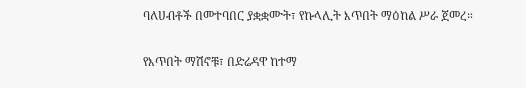ባለሀብቶች በመተባበር ያቋቋሙት፣ የኩላሊት እጥበት ማዕከል ሥራ ጀመረ።

የእጥበት ማሽኖቹ፣ በድሬዳዋ ከተማ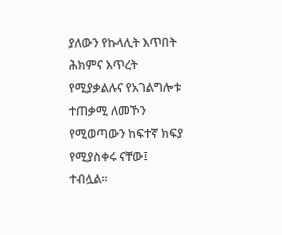ያለውን የኩላሊት እጥበት ሕክምና እጥረት የሚያቃልሉና የአገልግሎቱ ተጠቃሚ ለመኾን የሚወጣውን ከፍተኛ ክፍያ የሚያስቀሩ ናቸው፤ ተብሏል።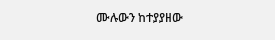ሙሉውን ከተያያዘው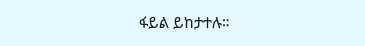ፋይል ይከታተሉ።